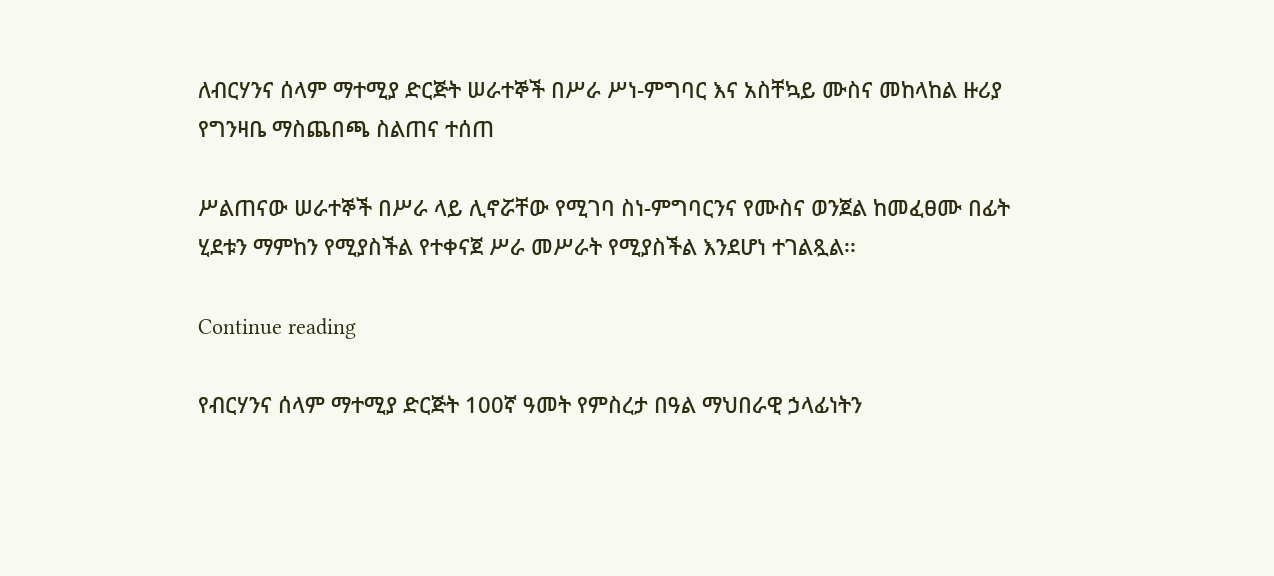ለብርሃንና ሰላም ማተሚያ ድርጅት ሠራተኞች በሥራ ሥነ-ምግባር እና አስቸኳይ ሙስና መከላከል ዙሪያ የግንዛቤ ማስጨበጫ ስልጠና ተሰጠ

ሥልጠናው ሠራተኞች በሥራ ላይ ሊኖሯቸው የሚገባ ስነ-ምግባርንና የሙስና ወንጀል ከመፈፀሙ በፊት ሂደቱን ማምከን የሚያስችል የተቀናጀ ሥራ መሥራት የሚያስችል እንደሆነ ተገልጿል፡፡

Continue reading

የብርሃንና ሰላም ማተሚያ ድርጅት 100ኛ ዓመት የምስረታ በዓል ማህበራዊ ኃላፊነትን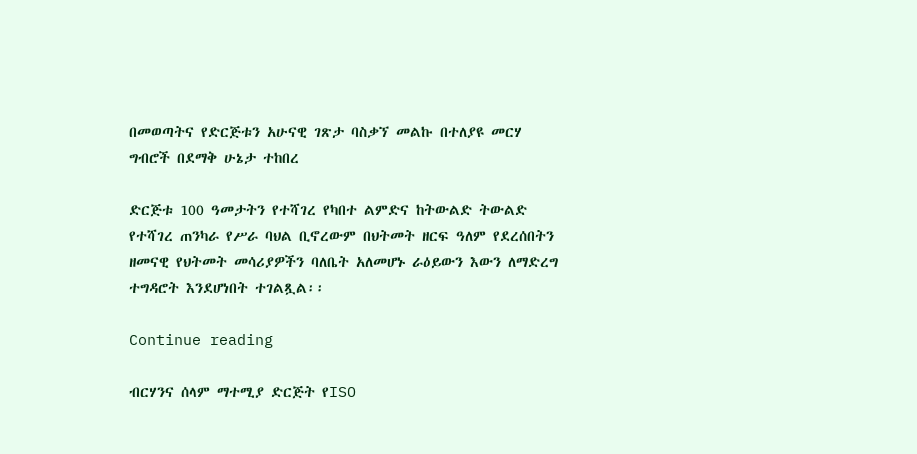በመወጣትና የድርጅቱን አሁናዊ ገጽታ ባስቃኘ መልኩ በተለያዩ መርሃ ግብሮች በደማቅ ሁኔታ ተከበረ

ድርጅቱ 100 ዓመታትን የተሻገረ የካበተ ልምድና ከትውልድ ትውልድ የተሻገረ ጠንካራ የሥራ ባህል ቢኖረውም በህትመት ዘርፍ ዓለም የደረሰበትን ዘመናዊ የህትመት መሳሪያዎችን ባለቤት አለመሆኑ ራዕይውን እውን ለማድረግ ተግዳሮት እንደሆነበት ተገልጿል፡፡

Continue reading

ብርሃንና ሰላም ማተሚያ ድርጅት የISO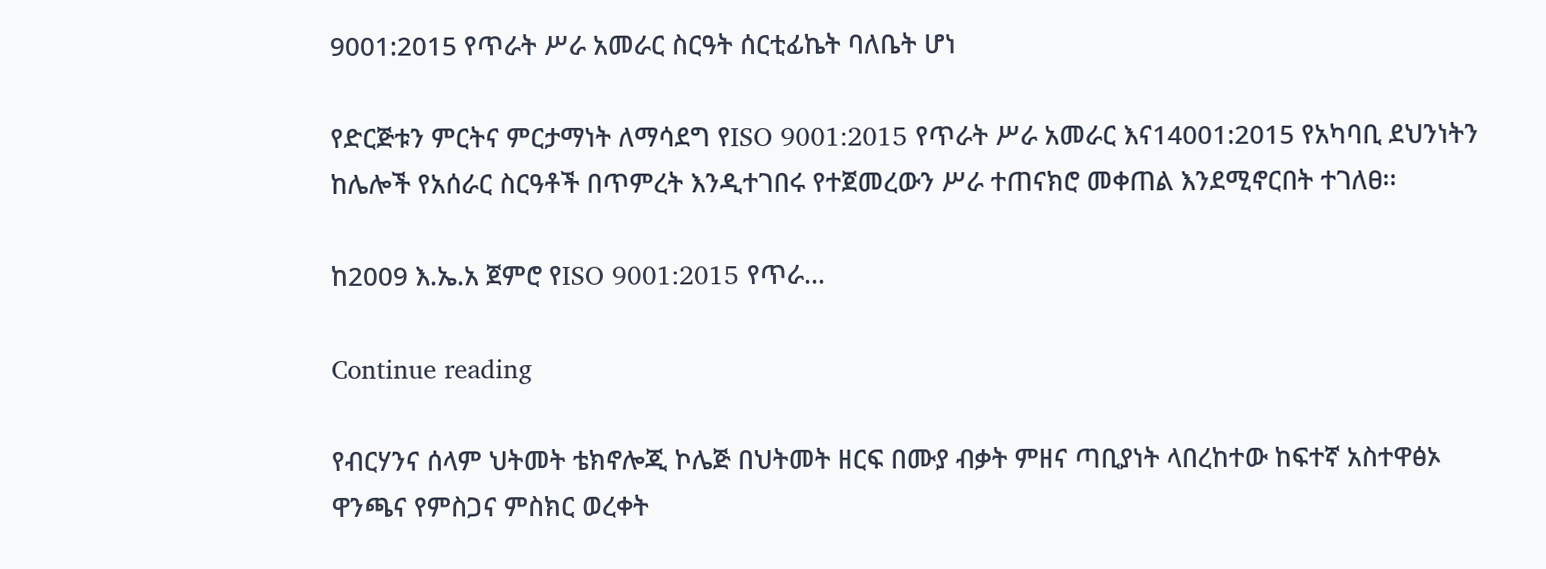9001:2015 የጥራት ሥራ አመራር ስርዓት ሰርቲፊኬት ባለቤት ሆነ

የድርጅቱን ምርትና ምርታማነት ለማሳደግ የISO 9001:2015 የጥራት ሥራ አመራር እና14001:2015 የአካባቢ ደህንነትን ከሌሎች የአሰራር ስርዓቶች በጥምረት እንዲተገበሩ የተጀመረውን ሥራ ተጠናክሮ መቀጠል እንደሚኖርበት ተገለፀ፡፡

ከ2009 እ.ኤ.አ ጀምሮ የISO 9001:2015 የጥራ…

Continue reading

የብርሃንና ሰላም ህትመት ቴክኖሎጂ ኮሌጅ በህትመት ዘርፍ በሙያ ብቃት ምዘና ጣቢያነት ላበረከተው ከፍተኛ አስተዋፅኦ ዋንጫና የምስጋና ምስክር ወረቀት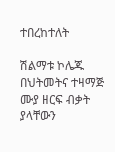ተበረከተለት

ሽልማቱ ኮሌጁ በህትመትና ተዛማጅ ሙያ ዘርፍ ብቃት ያላቸውን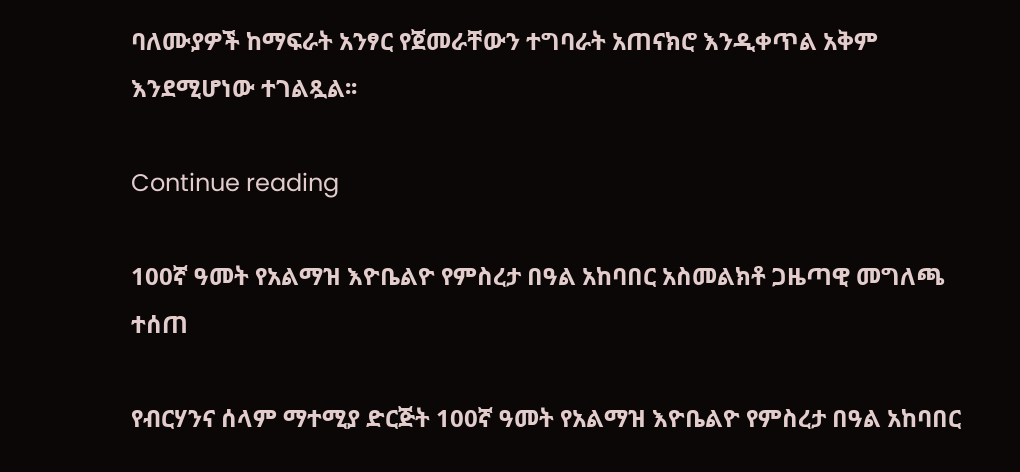ባለሙያዎች ከማፍራት አንፃር የጀመራቸውን ተግባራት አጠናክሮ እንዲቀጥል አቅም እንደሚሆነው ተገልጿል፡፡

Continue reading

100ኛ ዓመት የአልማዝ እዮቤልዮ የምስረታ በዓል አከባበር አስመልክቶ ጋዜጣዊ መግለጫ ተሰጠ

የብርሃንና ሰላም ማተሚያ ድርጅት 100ኛ ዓመት የአልማዝ እዮቤልዮ የምስረታ በዓል አከባበር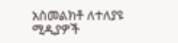አስመልክቶ ለተለያዩ ሚዲያዎች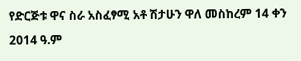የድርጅቱ ዋና ስራ አስፈፃሚ አቶ ሽታሁን ዋለ መስከረም 14 ቀን 2014 ዓ.ም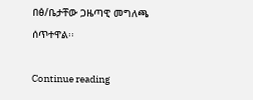በፅ/ቤታቸው ጋዜጣዊ መግለጫ ሰጥተዋል፡፡

Continue reading